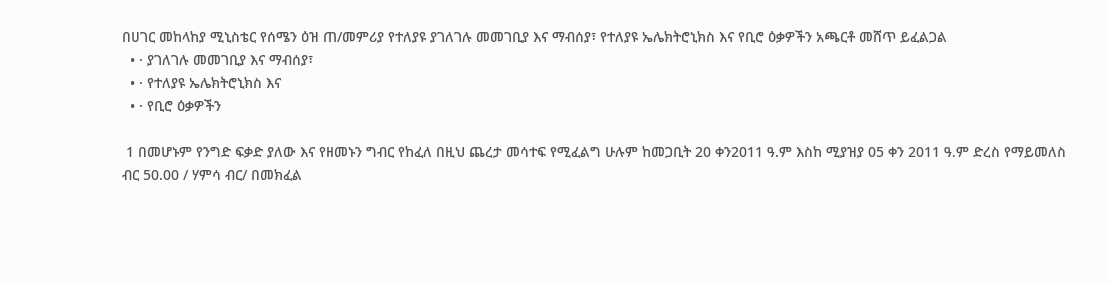በሀገር መከላከያ ሚኒስቴር የሰሜን ዕዝ ጠ/መምሪያ የተለያዩ ያገለገሉ መመገቢያ እና ማብሰያ፣ የተለያዩ ኤሌክትሮኒክስ እና የቢሮ ዕቃዎችን አጫርቶ መሸጥ ይፈልጋል
  • · ያገለገሉ መመገቢያ እና ማብሰያ፣
  • · የተለያዩ ኤሌክትሮኒክስ እና
  • · የቢሮ ዕቃዎችን

 1 በመሆኑም የንግድ ፍቃድ ያለው እና የዘመኑን ግብር የከፈለ በዚህ ጨረታ መሳተፍ የሚፈልግ ሁሉም ከመጋቢት 20 ቀን2011 ዓ.ም እስከ ሚያዝያ 05 ቀን 2011 ዓ.ም ድረስ የማይመለስ ብር 50.00 / ሃምሳ ብር/ በመክፈል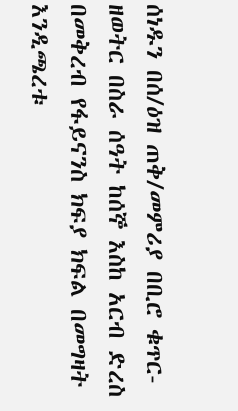ሰነዱን በሰ/ዕዝ ጠቅ/መምሪያ በቢሮ ቁጥር-ዘወትር በስራ ሰዓት ከሰኞ እስከ አርብ ድረስ በመቅረብ የፋይናንስ ክፍያ ክፍል በመግዛት እንዲጫረቱ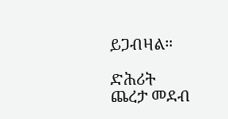ይጋብዛል።

ድሕሪት
ጨረታ መደብ